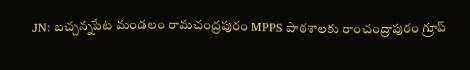JN: బచ్చన్నపేట మండలం రామచంద్రపురం MPPS పాఠశాలకు రాంచంద్రాపురం గ్రూప్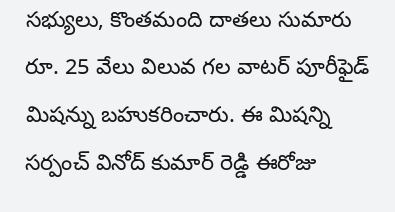సభ్యులు, కొంతమంది దాతలు సుమారు రూ. 25 వేలు విలువ గల వాటర్ పూరీఫైడ్ మిషన్ను బహుకరించారు. ఈ మిషన్ని సర్పంచ్ వినోద్ కుమార్ రెడ్డి ఈరోజు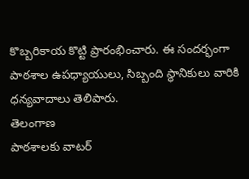కొబ్బరికాయ కొట్టి ప్రారంభించారు. ఈ సందర్భంగా పాఠశాల ఉపధ్యాయులు, సిబ్బంది స్థానికులు వారికి ధన్యవాదాలు తెలిపారు.
తెలంగాణ
పాఠశాలకు వాటర్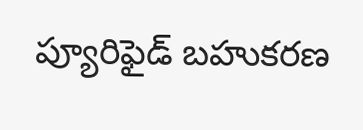ప్యూరిఫైడ్ బహుకరణ